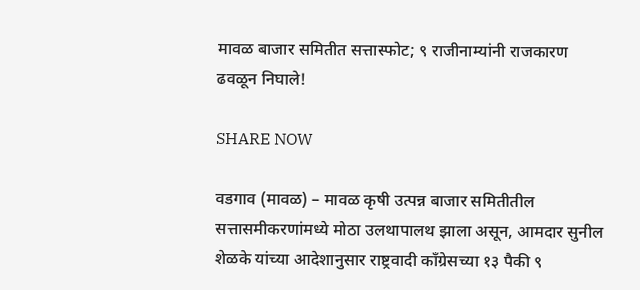मावळ बाजार समितीत सत्तास्फोट; ९ राजीनाम्यांनी राजकारण ढवळून निघाले!

SHARE NOW

वडगाव (मावळ) – मावळ कृषी उत्पन्न बाजार समितीतील सत्तासमीकरणांमध्ये मोठा उलथापालथ झाला असून, आमदार सुनील शेळके यांच्या आदेशानुसार राष्ट्रवादी काँग्रेसच्या १३ पैकी ९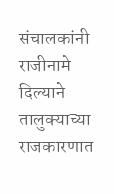संचालकांनी राजीनामे दिल्याने तालुक्याच्या राजकारणात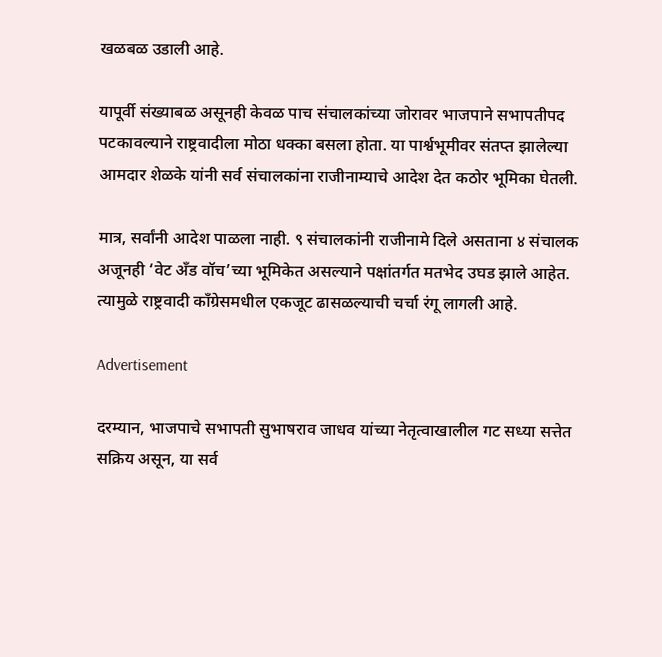खळबळ उडाली आहे.

यापूर्वी संख्याबळ असूनही केवळ पाच संचालकांच्या जोरावर भाजपाने सभापतीपद पटकावल्याने राष्ट्रवादीला मोठा धक्का बसला होता. या पार्श्वभूमीवर संतप्त झालेल्या आमदार शेळके यांनी सर्व संचालकांना राजीनाम्याचे आदेश देत कठोर भूमिका घेतली.

मात्र, सर्वांनी आदेश पाळला नाही. ९ संचालकांनी राजीनामे दिले असताना ४ संचालक अजूनही ‘वेट अँड वॉच’च्या भूमिकेत असल्याने पक्षांतर्गत मतभेद उघड झाले आहेत. त्यामुळे राष्ट्रवादी काँग्रेसमधील एकजूट ढासळल्याची चर्चा रंगू लागली आहे.

Advertisement

दरम्यान, भाजपाचे सभापती सुभाषराव जाधव यांच्या नेतृत्वाखालील गट सध्या सत्तेत सक्रिय असून, या सर्व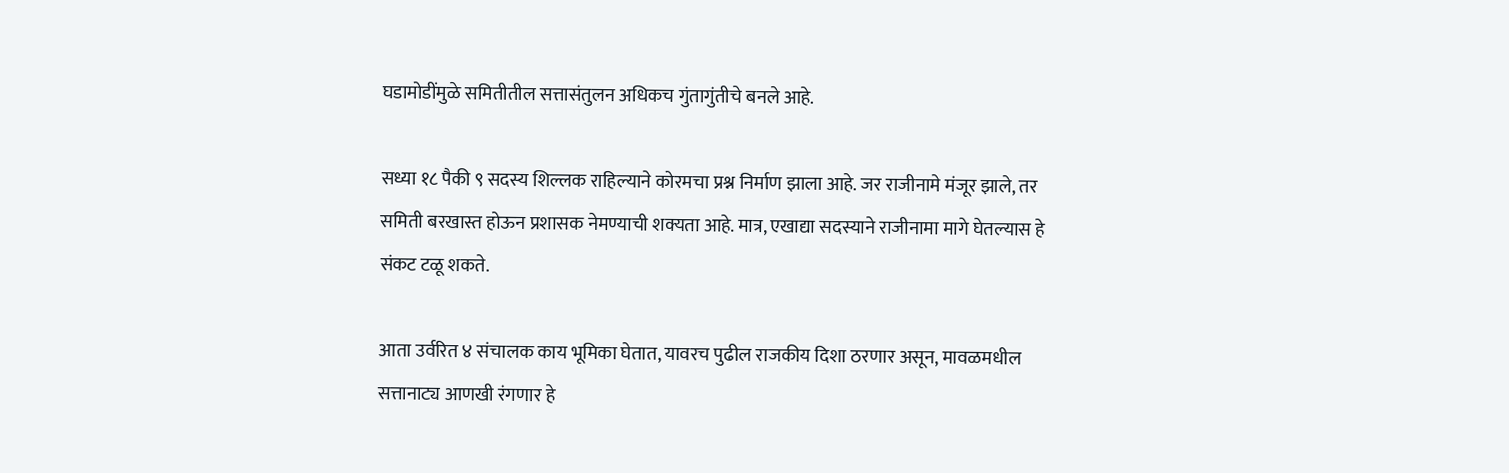घडामोडींमुळे समितीतील सत्तासंतुलन अधिकच गुंतागुंतीचे बनले आहे.

सध्या १८ पैकी ९ सदस्य शिल्लक राहिल्याने कोरमचा प्रश्न निर्माण झाला आहे. जर राजीनामे मंजूर झाले, तर समिती बरखास्त होऊन प्रशासक नेमण्याची शक्यता आहे. मात्र, एखाद्या सदस्याने राजीनामा मागे घेतल्यास हे संकट टळू शकते.

आता उर्वरित ४ संचालक काय भूमिका घेतात, यावरच पुढील राजकीय दिशा ठरणार असून, मावळमधील सत्तानाट्य आणखी रंगणार हे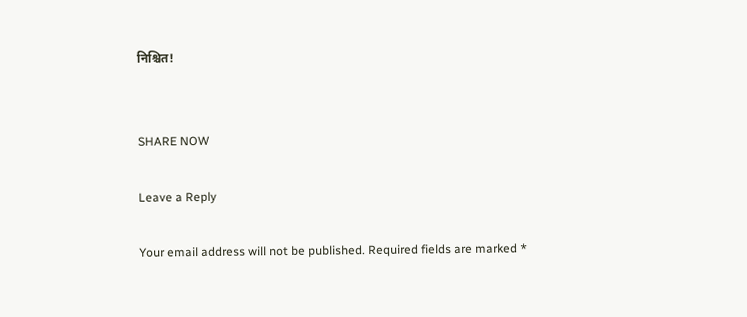निश्चित!


SHARE NOW

Leave a Reply

Your email address will not be published. Required fields are marked *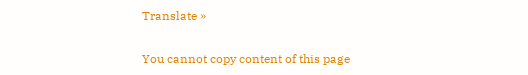Translate »

You cannot copy content of this page